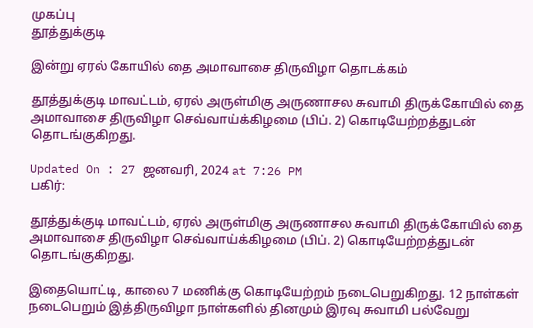முகப்பு
தூத்துக்குடி

இன்று ஏரல் கோயில் தை அமாவாசை திருவிழா தொடக்கம்

தூத்துக்குடி மாவட்டம், ஏரல் அருள்மிகு அருணாசல சுவாமி திருக்கோயில் தை அமாவாசை திருவிழா செவ்வாய்க்கிழமை (பிப். 2) கொடியேற்றத்துடன் தொடங்குகிறது.

Updated On : 27 ஜனவரி, 2024 at 7:26 PM
பகிர்:

தூத்துக்குடி மாவட்டம், ஏரல் அருள்மிகு அருணாசல சுவாமி திருக்கோயில் தை அமாவாசை திருவிழா செவ்வாய்க்கிழமை (பிப். 2) கொடியேற்றத்துடன் தொடங்குகிறது.

இதையொட்டி, காலை 7 மணிக்கு கொடியேற்றம் நடைபெறுகிறது. 12 நாள்கள் நடைபெறும் இத்திருவிழா நாள்களில் தினமும் இரவு சுவாமி பல்வேறு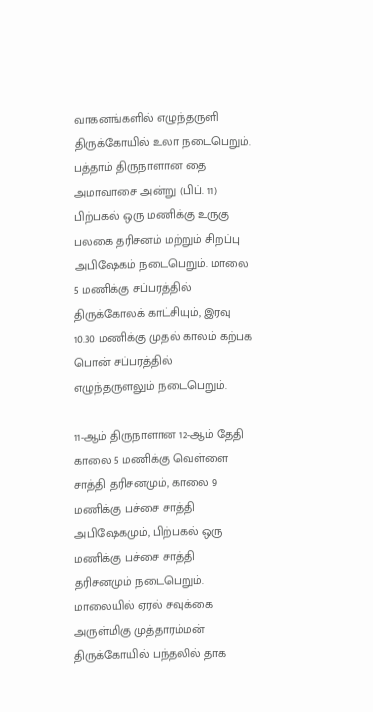வாகனங்களில் எழுந்தருளி திருக்கோயில் உலா நடைபெறும். பத்தாம் திருநாளான தை அமாவாசை அன்று (பிப். 11) பிற்பகல் ஒரு மணிக்கு உருகு பலகை தரிசனம் மற்றும் சிறப்பு அபிஷேகம் நடைபெறும். மாலை 5 மணிக்கு சப்பரத்தில் திருக்கோலக் காட்சியும், இரவு 10.30 மணிக்கு முதல் காலம் கற்பக பொன் சப்பரத்தில் எழுந்தருளலும் நடைபெறும்.

11-ஆம் திருநாளான 12-ஆம் தேதி காலை 5 மணிக்கு வெள்ளை சாத்தி தரிசனமும், காலை 9 மணிக்கு பச்சை சாத்தி அபிஷேகமும், பிற்பகல் ஒரு மணிக்கு பச்சை சாத்தி தரிசனமும் நடைபெறும். மாலையில் ஏரல் சவுக்கை அருள்மிகு முத்தாரம்மன் திருக்கோயில் பந்தலில் தாக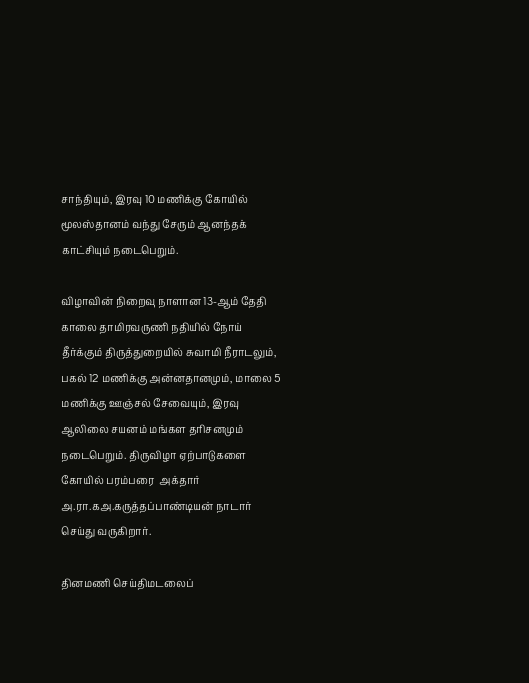சாந்தியும், இரவு 10 மணிக்கு கோயில் மூலஸ்தானம் வந்து சேரும் ஆனந்தக் காட்சியும் நடைபெறும்.

விழாவின் நிறைவு நாளான 13-ஆம் தேதி காலை தாமிரவருணி நதியில் நோய் தீர்க்கும் திருத்துறையில் சுவாமி நீராடலும், பகல் 12 மணிக்கு அன்னதானமும், மாலை 5 மணிக்கு ஊஞ்சல் சேவையும், இரவு ஆலிலை சயனம் மங்கள தரிசனமும் நடைபெறும். திருவிழா ஏற்பாடுகளை கோயில் பரம்பரை  அக்தார் அ.ரா.கஅ.கருத்தப்பாண்டியன் நாடார் செய்து வருகிறார்.

தினமணி செய்திமடலைப்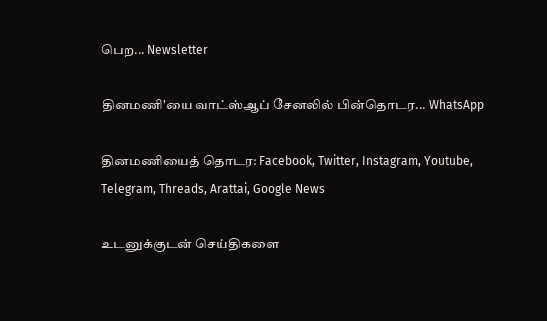பெற... Newsletter

தினமணி'யை வாட்ஸ்ஆப் சேனலில் பின்தொடர... WhatsApp

தினமணியைத் தொடர: Facebook, Twitter, Instagram, Youtube, Telegram, Threads, Arattai, Google News

உடனுக்குடன் செய்திகளை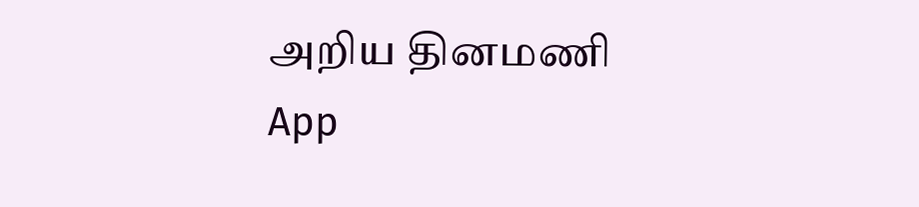அறிய தினமணி App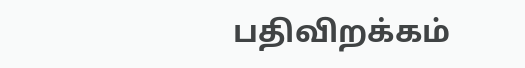பதிவிறக்கம்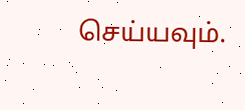செய்யவும்.